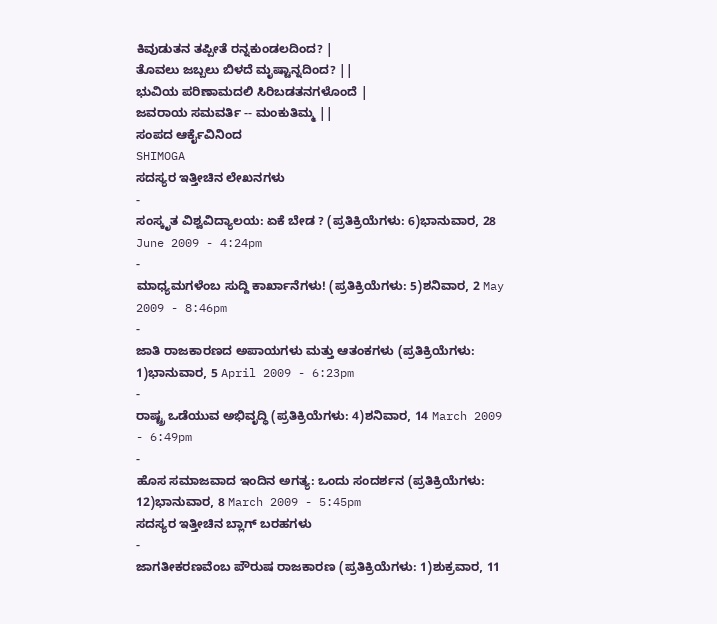ಕಿವುಡುತನ ತಪ್ಪೀತೆ ರನ್ನಕುಂಡಲದಿಂದ? |
ತೊವಲು ಜಬ್ಬಲು ಬಿಳದೆ ಮೃಷ್ಟಾನ್ನದಿಂದ? ||
ಭುವಿಯ ಪರಿಣಾಮದಲಿ ಸಿರಿಬಡತನಗಳೊಂದೆ |
ಜವರಾಯ ಸಮವರ್ತಿ -- ಮಂಕುತಿಮ್ಮ ||
ಸಂಪದ ಆರ್ಕೈವಿನಿಂದ
SHIMOGA
ಸದಸ್ಯರ ಇತ್ತೀಚಿನ ಲೇಖನಗಳು
-
ಸಂಸ್ಕೃತ ವಿಶ್ವವಿದ್ಯಾಲಯ: ಏಕೆ ಬೇಡ ? (ಪ್ರತಿಕ್ರಿಯೆಗಳು: 6)ಭಾನುವಾರ, 28 June 2009 - 4:24pm
-
ಮಾಧ್ಯಮಗಳೆಂಬ ಸುದ್ದಿ ಕಾರ್ಖಾನೆಗಳು! (ಪ್ರತಿಕ್ರಿಯೆಗಳು: 5)ಶನಿವಾರ, 2 May 2009 - 8:46pm
-
ಜಾತಿ ರಾಜಕಾರಣದ ಅಪಾಯಗಳು ಮತ್ತು ಆತಂಕಗಳು (ಪ್ರತಿಕ್ರಿಯೆಗಳು: 1)ಭಾನುವಾರ, 5 April 2009 - 6:23pm
-
ರಾಷ್ಟ್ರ ಒಡೆಯುವ ಅಭಿವೃದ್ಧಿ (ಪ್ರತಿಕ್ರಿಯೆಗಳು: 4)ಶನಿವಾರ, 14 March 2009 - 6:49pm
-
ಹೊಸ ಸಮಾಜವಾದ ಇಂದಿನ ಅಗತ್ಯ: ಒಂದು ಸಂದರ್ಶನ (ಪ್ರತಿಕ್ರಿಯೆಗಳು: 12)ಭಾನುವಾರ, 8 March 2009 - 5:45pm
ಸದಸ್ಯರ ಇತ್ತೀಚಿನ ಬ್ಲಾಗ್ ಬರಹಗಳು
-
ಜಾಗತೀಕರಣವೆಂಬ ಪೌರುಷ ರಾಜಕಾರಣ (ಪ್ರತಿಕ್ರಿಯೆಗಳು: 1)ಶುಕ್ರವಾರ, 11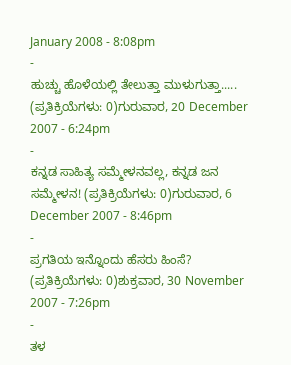January 2008 - 8:08pm
-
ಹುಚ್ಚು ಹೊಳೆಯಲ್ಲಿ ತೇಲುತ್ತಾ ಮುಳುಗುತ್ತಾ..... (ಪ್ರತಿಕ್ರಿಯೆಗಳು: 0)ಗುರುವಾರ, 20 December 2007 - 6:24pm
-
ಕನ್ನಡ ಸಾಹಿತ್ಯ ಸಮ್ಮೇಳನವಲ್ಲ, ಕನ್ನಡ ಜನ ಸಮ್ಮೇಳನ! (ಪ್ರತಿಕ್ರಿಯೆಗಳು: 0)ಗುರುವಾರ, 6 December 2007 - 8:46pm
-
ಪ್ರಗತಿಯ ಇನ್ನೊಂದು ಹೆಸರು ಹಿಂಸೆ? (ಪ್ರತಿಕ್ರಿಯೆಗಳು: 0)ಶುಕ್ರವಾರ, 30 November 2007 - 7:26pm
-
ತಳ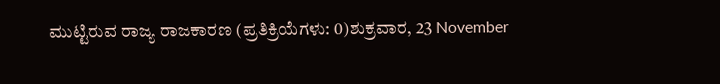ಮುಟ್ಟಿರುವ ರಾಜ್ಯ ರಾಜಕಾರಣ (ಪ್ರತಿಕ್ರಿಯೆಗಳು: 0)ಶುಕ್ರವಾರ, 23 November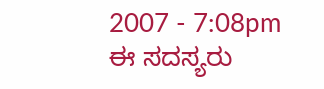2007 - 7:08pm
ಈ ಸದಸ್ಯರು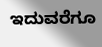ಇದುವರೆಗೂ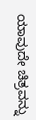ಯಾವುದೇ ಚಿತ್ರವನ್ನು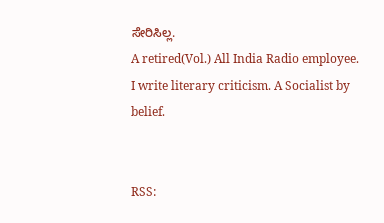ಸೇರಿಸಿಲ್ಲ.
A retired(Vol.) All India Radio employee. I write literary criticism. A Socialist by belief.


RSS: